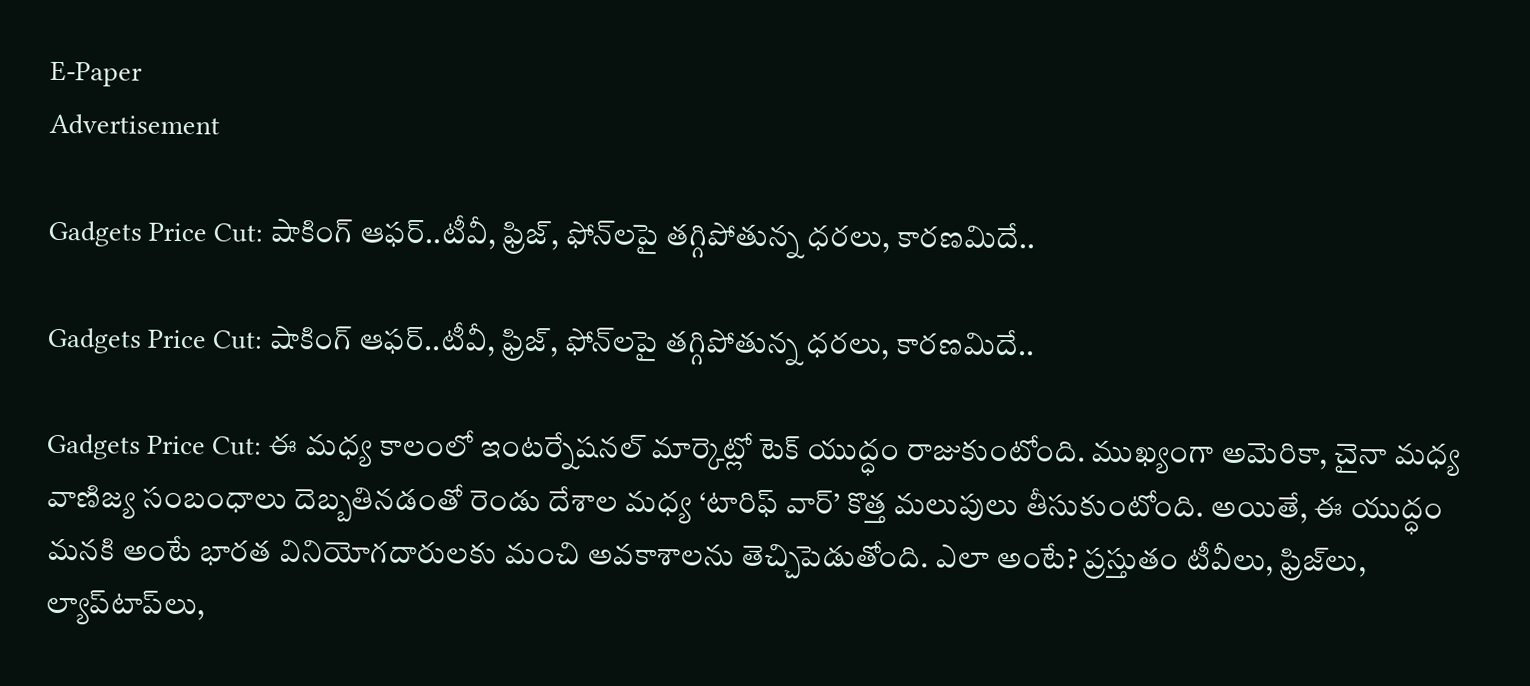E-Paper
Advertisement

Gadgets Price Cut: షాకింగ్ ఆఫర్‌..టీవీ, ఫ్రిజ్, ఫోన్‌లపై తగ్గిపోతున్న ధరలు, కారణమిదే..

Gadgets Price Cut: షాకింగ్ ఆఫర్‌..టీవీ, ఫ్రిజ్, ఫోన్‌లపై తగ్గిపోతున్న ధరలు, కారణమిదే..

Gadgets Price Cut: ఈ మధ్య కాలంలో ఇంటర్నేషనల్ మార్కెట్లో టెక్ యుద్ధం రాజుకుంటోంది. ముఖ్యంగా అమెరికా, చైనా మధ్య వాణిజ్య సంబంధాలు దెబ్బతినడంతో రెండు దేశాల మధ్య ‘టారిఫ్ వార్’ కొత్త మలుపులు తీసుకుంటోంది. అయితే, ఈ యుద్ధం మనకి అంటే భారత వినియోగదారులకు మంచి అవకాశాలను తెచ్చిపెడుతోంది. ఎలా అంటే? ప్రస్తుతం టీవీలు, ఫ్రిజ్‌లు, ల్యాప్‌టాప్‌లు,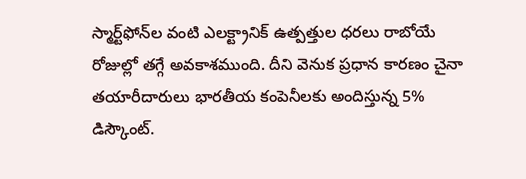స్మార్ట్‌ఫోన్‌ల వంటి ఎలక్ట్రానిక్ ఉత్పత్తుల ధరలు రాబోయే రోజుల్లో తగ్గే అవకాశముంది. దీని వెనుక ప్రధాన కారణం చైనా తయారీదారులు భారతీయ కంపెనీలకు అందిస్తున్న 5% డిస్కౌంట్.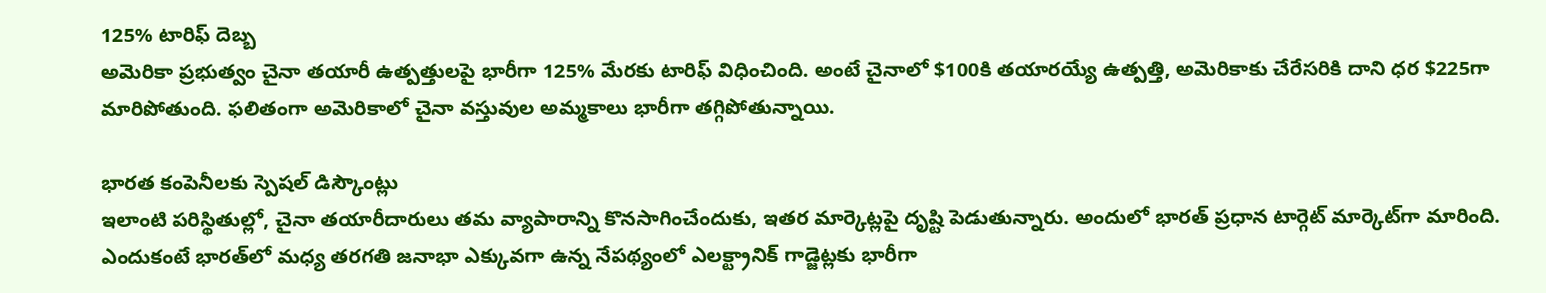125% టారిఫ్ దెబ్బ
అమెరికా ప్రభుత్వం చైనా తయారీ ఉత్పత్తులపై భారీగా 125% మేరకు టారిఫ్ విధించింది. అంటే చైనాలో $100కి తయారయ్యే ఉత్పత్తి, అమెరికాకు చేరేసరికి దాని ధర $225గా మారిపోతుంది. ఫలితంగా అమెరికాలో చైనా వస్తువుల అమ్మకాలు భారీగా తగ్గిపోతున్నాయి.

భారత కంపెనీలకు స్పెషల్ డిస్కౌంట్లు
ఇలాంటి పరిస్థితుల్లో, చైనా తయారీదారులు తమ వ్యాపారాన్ని కొనసాగించేందుకు, ఇతర మార్కెట్లపై దృష్టి పెడుతున్నారు. అందులో భారత్ ప్రధాన టార్గెట్ మార్కెట్‌గా మారింది. ఎందుకంటే భారత్‌లో మధ్య తరగతి జనాభా ఎక్కువగా ఉన్న నేపథ్యంలో ఎలక్ట్రానిక్ గాడ్జెట్లకు భారీగా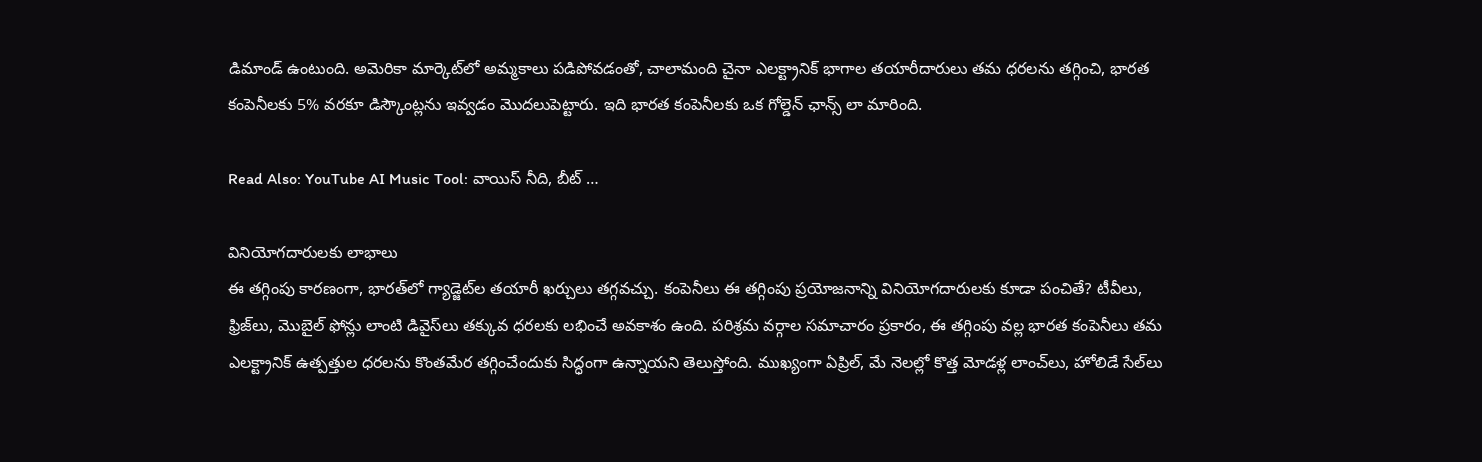డిమాండ్ ఉంటుంది. అమెరికా మార్కెట్‌లో అమ్మకాలు పడిపోవడంతో, చాలామంది చైనా ఎలక్ట్రానిక్ భాగాల తయారీదారులు తమ ధరలను తగ్గించి, భారత కంపెనీలకు 5% వరకూ డిస్కౌంట్లను ఇవ్వడం మొదలుపెట్టారు. ఇది భారత కంపెనీలకు ఒక గోల్డెన్ ఛాన్స్ లా మారింది.

Read Also: YouTube AI Music Tool: వాయిస్ నీది, బీట్ …

వినియోగదారులకు లాభాలు
ఈ తగ్గింపు కారణంగా, భారత్‌లో గ్యాడ్జెట్‌ల తయారీ ఖర్చులు తగ్గవచ్చు. కంపెనీలు ఈ తగ్గింపు ప్రయోజనాన్ని వినియోగదారులకు కూడా పంచితే? టీవీలు, ఫ్రిజ్‌లు, మొబైల్ ఫోన్లు లాంటి డివైస్‌లు తక్కువ ధరలకు లభించే అవకాశం ఉంది. పరిశ్రమ వర్గాల సమాచారం ప్రకారం, ఈ తగ్గింపు వల్ల భారత కంపెనీలు తమ ఎలక్ట్రానిక్ ఉత్పత్తుల ధరలను కొంతమేర తగ్గించేందుకు సిద్ధంగా ఉన్నాయని తెలుస్తోంది. ముఖ్యంగా ఏప్రిల్, మే నెలల్లో కొత్త మోడళ్ల లాంచ్‌లు, హోలిడే సేల్‌లు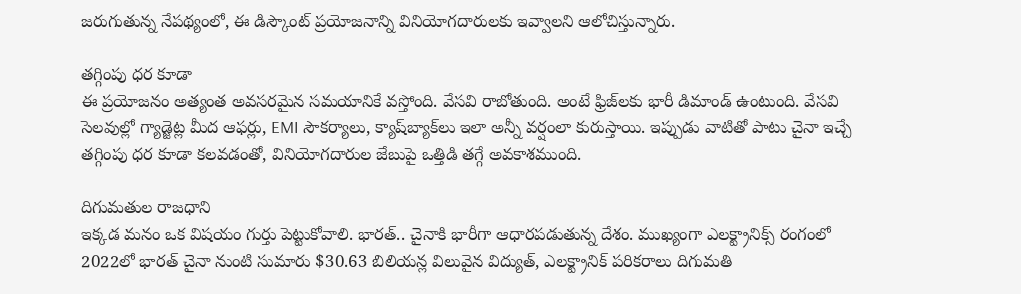జరుగుతున్న నేపథ్యంలో, ఈ డిస్కౌంట్‌ ప్రయోజనాన్ని వినియోగదారులకు ఇవ్వాలని ఆలోచిస్తున్నారు.

తగ్గింపు ధర కూడా
ఈ ప్రయోజనం అత్యంత అవసరమైన సమయానికే వస్తోంది. వేసవి రాబోతుంది. అంటే ఫ్రిజ్‌లకు భారీ డిమాండ్ ఉంటుంది. వేసవి సెలవుల్లో గ్యాడ్జెట్ల మీద ఆఫర్లు, EMI సౌకర్యాలు, క్యాష్‌బ్యాక్‌లు ఇలా అన్నీ వర్షంలా కురుస్తాయి. ఇప్పుడు వాటితో పాటు చైనా ఇచ్చే తగ్గింపు ధర కూడా కలవడంతో, వినియోగదారుల జేబుపై ఒత్తిడి తగ్గే అవకాశముంది.

దిగుమతుల రాజధాని
ఇక్కడ మనం ఒక విషయం గుర్తు పెట్టుకోవాలి. భారత్.. చైనాకి భారీగా ఆధారపడుతున్న దేశం. ముఖ్యంగా ఎలక్ట్రానిక్స్ రంగంలో 2022లో భారత్ చైనా నుంటి సుమారు $30.63 బిలియన్ల విలువైన విద్యుత్, ఎలక్ట్రానిక్ పరికరాలు దిగుమతి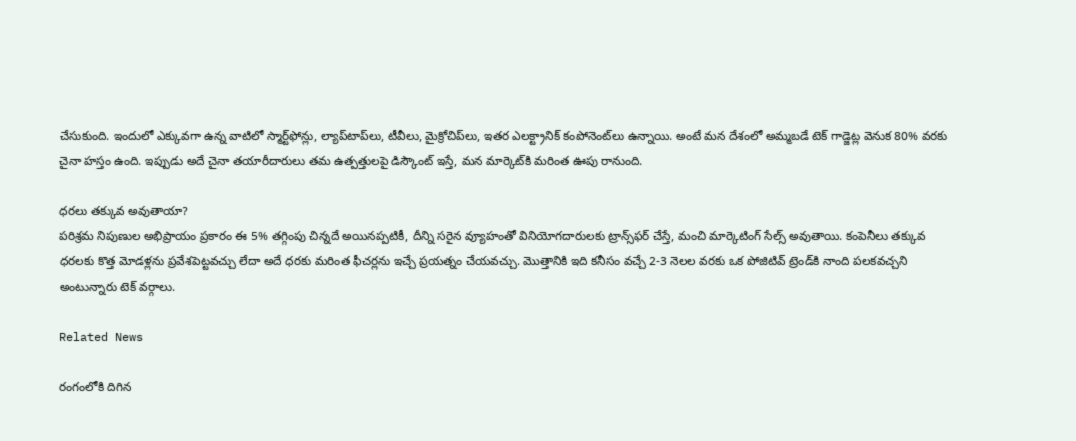చేసుకుంది. ఇందులో ఎక్కువగా ఉన్న వాటిలో స్మార్ట్‌ఫోన్లు, ల్యాప్‌టాప్‌లు, టీవీలు, మైక్రోచిప్‌లు, ఇతర ఎలక్ట్రానిక్ కంపోనెంట్‌లు ఉన్నాయి. అంటే మన దేశంలో అమ్మబడే టెక్ గాడ్జెట్ల వెనుక 80% వరకు చైనా హస్తం ఉంది. ఇప్పుడు అదే చైనా తయారీదారులు తమ ఉత్పత్తులపై డిస్కౌంట్ ఇస్తే, మన మార్కెట్‌కి మరింత ఊపు రానుంది.

ధరలు తక్కువ అవుతాయా?
పరిశ్రమ నిపుణుల అభిప్రాయం ప్రకారం ఈ 5% తగ్గింపు చిన్నదే అయినప్పటికీ, దీన్ని సరైన వ్యూహంతో వినియోగదారులకు ట్రాన్స్‌ఫర్ చేస్తే, మంచి మార్కెటింగ్ సేల్స్ అవుతాయి. కంపెనీలు తక్కువ ధరలకు కొత్త మోడళ్లను ప్రవేశపెట్టవచ్చు లేదా అదే ధరకు మరింత ఫీచర్లను ఇచ్చే ప్రయత్నం చేయవచ్చు. మొత్తానికి ఇది కనీసం వచ్చే 2-3 నెలల వరకు ఒక పోజిటివ్ ట్రెండ్‌కి నాంది పలకవచ్చని అంటున్నారు టెక్ వర్గాలు.

Related News

రంగంలోకి దిగిన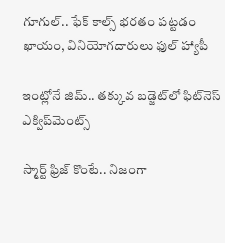గూగుల్.. ఫేక్ కాల్స్ భరతం పట్టడం ఖాయం, వినియోగదారులు ఫుల్‌ హ్యాపీ

ఇంట్లోనే జిమ్.. తక్కువ బడ్జెట్‌లో ఫిట్‌నెస్ ఎక్విప్‌మెంట్స్

స్మార్ట్ ఫ్రిజ్ కొంటే.. నిజంగా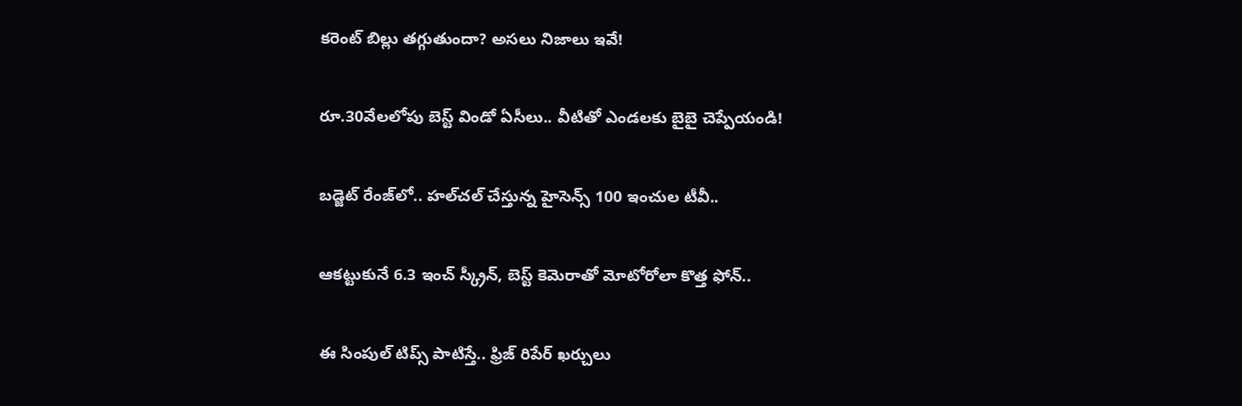కరెంట్ బిల్లు తగ్గుతుందా? అసలు నిజాలు ఇవే!

రూ.30వేలలోపు బెస్ట్ విండో ఏసీలు.. వీటితో ఎండలకు బైబై చెప్పేయండి!

బడ్జెట్ రేంజ్‌లో.. హల్‌చల్ చేస్తున్న హైసెన్స్ 100 ఇంచుల టీవీ..

ఆకట్టుకునే 6.3 ఇంచ్ స్క్రీన్, బెస్ట్ కెమెరాతో మోటోరోలా కొత్త ఫోన్..

ఈ సింపుల్ టిప్స్ పాటిస్తే.. ఫ్రిజ్ రిపేర్ ఖర్చులు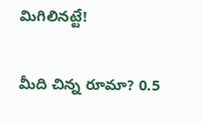మిగిలినట్టే!

మీది చిన్న రూమా? 0.5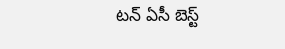టన్ ఏసీ బెస్ట్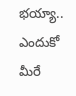భయ్యా.. ఎందుకో మీరే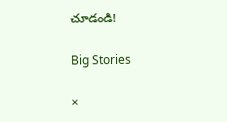చూడండి!

Big Stories

×